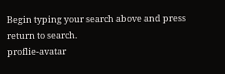Begin typing your search above and press return to search.
proflie-avatar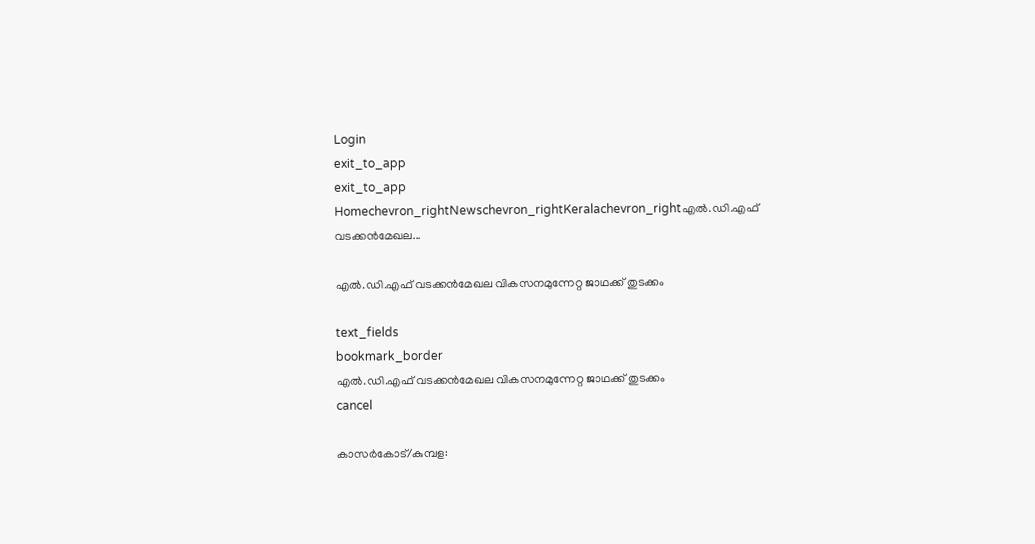Login
exit_to_app
exit_to_app
Homechevron_rightNewschevron_rightKeralachevron_rightഎൽ.ഡി.എഫ് വടക്കൻമേഖല...

എൽ.ഡി.എഫ് വടക്കൻമേഖല വികസനമുന്നേറ്റ ജാഥക്ക് തുടക്കം

text_fields
bookmark_border
എൽ.ഡി.എഫ് വടക്കൻമേഖല വികസനമുന്നേറ്റ ജാഥക്ക് തുടക്കം
cancel

കാസർകോട്/കുമ്പള: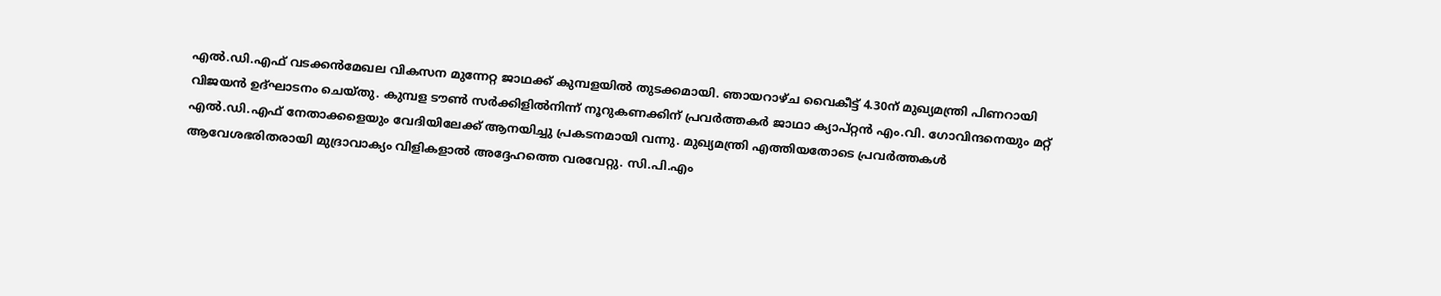എൽ.ഡി.എഫ് വടക്കൻമേഖല വികസന മുന്നേറ്റ ജാഥക്ക് കുമ്പളയിൽ തുടക്കമായി. ഞായറാഴ്ച വൈകീട്ട് 4.30ന് മുഖ്യമന്ത്രി പിണറായി വിജയൻ ഉദ്ഘാടനം ചെയ്തു. കുമ്പള ടൗൺ സർക്കിളിൽനിന്ന് നൂറുകണക്കിന് പ്രവർത്തകർ ജാഥാ ക്യാപ്റ്റൻ എം.വി. ഗോവിന്ദനെയും മറ്റ് എൽ.ഡി.എഫ് നേതാക്കളെയും വേദിയിലേക്ക് ആനയിച്ചു പ്രകടനമായി വന്നു. മുഖ്യമന്ത്രി എത്തിയതോടെ പ്രവർത്തകൾ ആവേശഭരിതരായി മുദ്രാവാക്യം വിളികളാൽ അദ്ദേഹത്തെ വരവേറ്റു. സി.പി.എം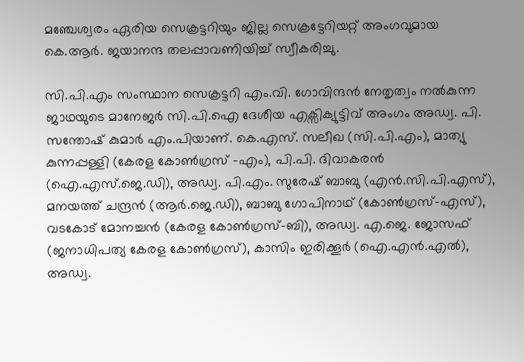മഞ്ചേശ്വരം ഏരിയ സെക്രട്ടറിയും ജില്ല സെക്രട്ടേറിയറ്റ് അംഗവുമായ കെ.ആർ. ജയാനന്ദ തലപ്പാവണിയിച്ച് സ്വീകരിച്ചു.

സി.പി.എം സംസ്ഥാന സെക്രട്ടറി എം.വി. ഗോവിന്ദൻ നേതൃത്വം നൽകുന്ന ജാഥയുടെ മാനേജർ സി.പി.ഐ ദേശീയ എക്സിക്യുട്ടിവ് അംഗം അഡ്വ. പി. സന്തോഷ് കുമാർ എം.പിയാണ്. കെ.എസ്. സലീഖ (സി.പി.എം), മാത്യു കുന്നപ്പള്ളി (കേരള കോൺഗ്രസ് -എം), പി.പി. ദിവാകരൻ (ഐ.എസ്.ജെ.ഡി), അഡ്വ. പി.എം. സുരേഷ് ബാബു (എൻ.സി.പി.എസ്), മനയത്ത് ചന്ദ്രൻ (ആർ.ജെ.ഡി), ബാബു ഗോപിനാഥ് (കോൺഗ്രസ്-എസ്), വടകോട് മോനച്ചൻ (കേരള കോൺഗ്രസ്-ബി), അഡ്വ. എ.ജെ. ജോസഫ് (ജനാധിപത്യ കേരള കോൺഗ്രസ്), കാസിം ഇരിക്കൂർ (ഐ.എൻ.എൽ), അഡ്വ.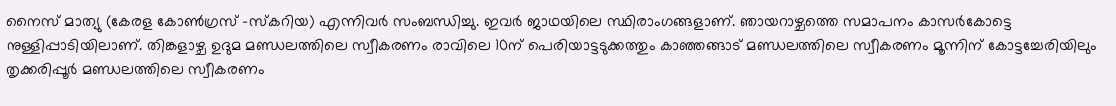നൈസ് മാത്യു (കേരള കോൺഗ്രസ് -സ്‌കറിയ) എന്നിവർ സംബന്ധിച്ചു. ഇവർ ജാഥയിലെ സ്ഥിരാംഗങ്ങളാണ്. ഞായറാഴ്ചത്തെ സമാപനം കാസർകോട്ടെ നുള്ളിപ്പാടിയിലാണ്. തിങ്കളാഴ്ച ഉദുമ മണ്ഡലത്തിലെ സ്വീകരണം രാവിലെ 10ന് പെരിയാട്ടടുക്കത്തും കാഞ്ഞങ്ങാട് മണ്ഡലത്തിലെ സ്വീകരണം മൂന്നിന് കോട്ടച്ചേരിയിലും തൃക്കരിപ്പൂര്‍ മണ്ഡലത്തിലെ സ്വീകരണം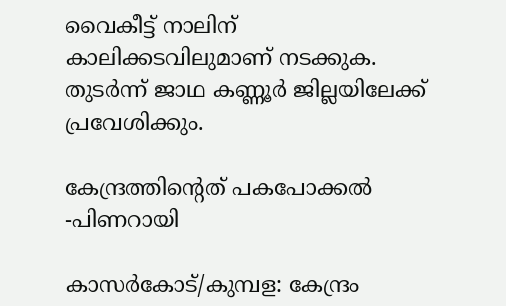വൈകീട്ട് നാലിന് കാലിക്കടവിലുമാണ് നടക്കുക. തുടര്‍ന്ന് ജാഥ കണ്ണൂര്‍ ജില്ലയിലേക്ക് പ്രവേശിക്കും.

കേന്ദ്രത്തിന്റെത് പകപോക്കൽ -പിണറായി

കാസർകോട്/കുമ്പള: കേന്ദ്രം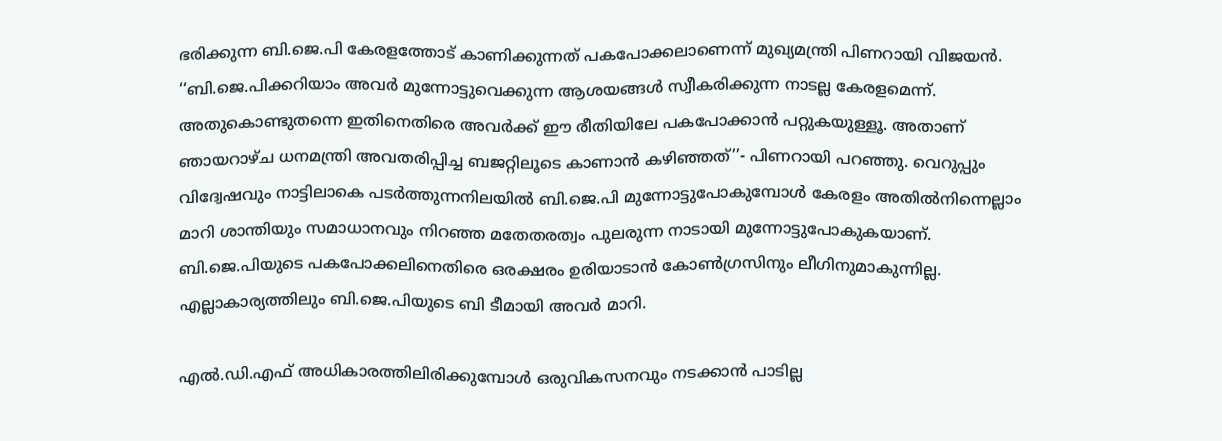ഭരിക്കുന്ന ബി.ജെ.പി കേരളത്തോട് കാണിക്കുന്നത് പകപോക്കലാണെന്ന് മുഖ്യമന്ത്രി പിണറായി വിജയൻ. ‘‘ബി.ജെ.പിക്കറിയാം അവർ മുന്നോട്ടുവെക്കുന്ന ആശയങ്ങൾ സ്വീകരിക്കുന്ന നാടല്ല കേരളമെന്ന്. അതുകൊണ്ടുതന്നെ ഇതിനെതിരെ അവർക്ക് ഈ രീതിയിലേ പകപോക്കാൻ പറ്റുകയുള്ളൂ. അതാണ് ഞായറാഴ്ച ധനമന്ത്രി അവതരിപ്പിച്ച ബജറ്റിലൂടെ കാണാൻ കഴിഞ്ഞത്’’- പിണറായി പറഞ്ഞു. വെറുപ്പും വിദ്വേഷവും നാട്ടിലാകെ പടർത്തുന്നനിലയിൽ ബി.ജെ.പി മുന്നോട്ടുപോകുമ്പോൾ കേരളം അതിൽനിന്നെല്ലാം മാറി ശാന്തിയും സമാധാനവും നിറഞ്ഞ മതേതരത്വം പുലരുന്ന നാടായി മുന്നോട്ടുപോകുകയാണ്. ബി.ജെ.പിയുടെ പകപോക്കലിനെതിരെ ഒരക്ഷരം ഉരിയാടാൻ കോൺഗ്രസിനും ലീഗിനുമാകുന്നില്ല. എല്ലാകാര്യത്തിലും ബി.ജെ.പിയുടെ ബി ടീമായി അവർ മാറി.

എൽ.ഡി.എഫ് അധികാരത്തിലിരിക്കുമ്പോൾ ഒരുവികസനവും നടക്കാൻ പാടില്ല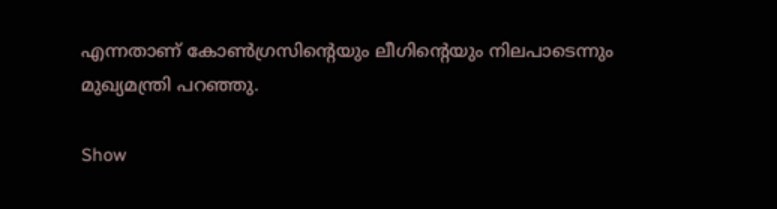എന്നതാണ് കോൺഗ്രസിന്റെയും ലീഗിന്റെയും നിലപാടെന്നും മുഖ്യമന്ത്രി പറഞ്ഞു.

Show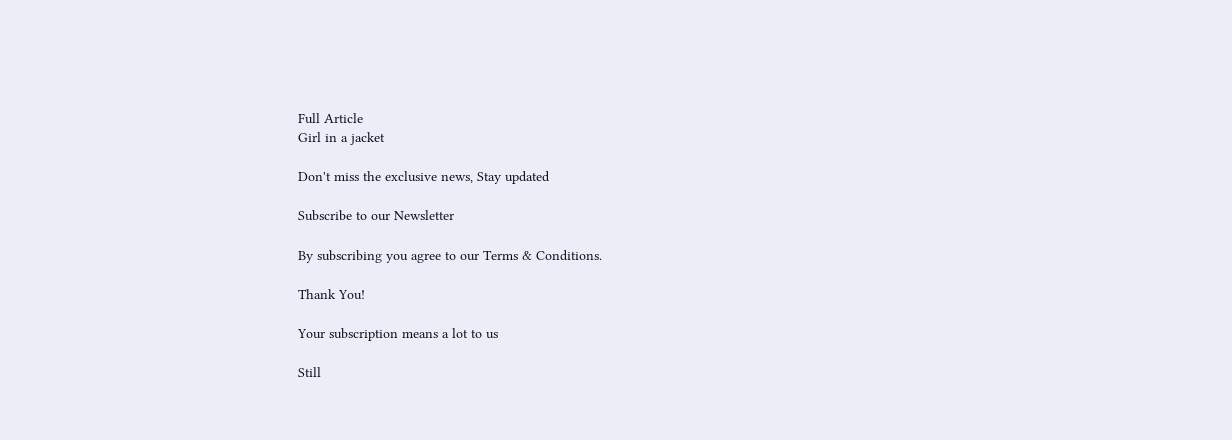Full Article
Girl in a jacket

Don't miss the exclusive news, Stay updated

Subscribe to our Newsletter

By subscribing you agree to our Terms & Conditions.

Thank You!

Your subscription means a lot to us

Still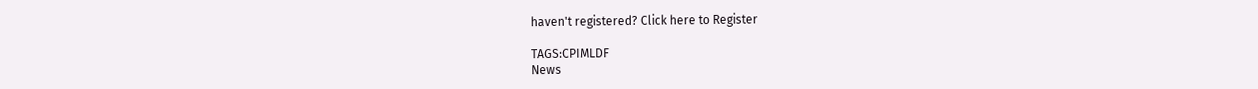haven't registered? Click here to Register

TAGS:CPIMLDF
News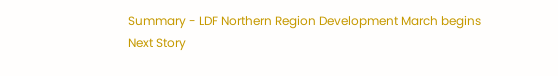Summary - LDF Northern Region Development March begins
Next Story